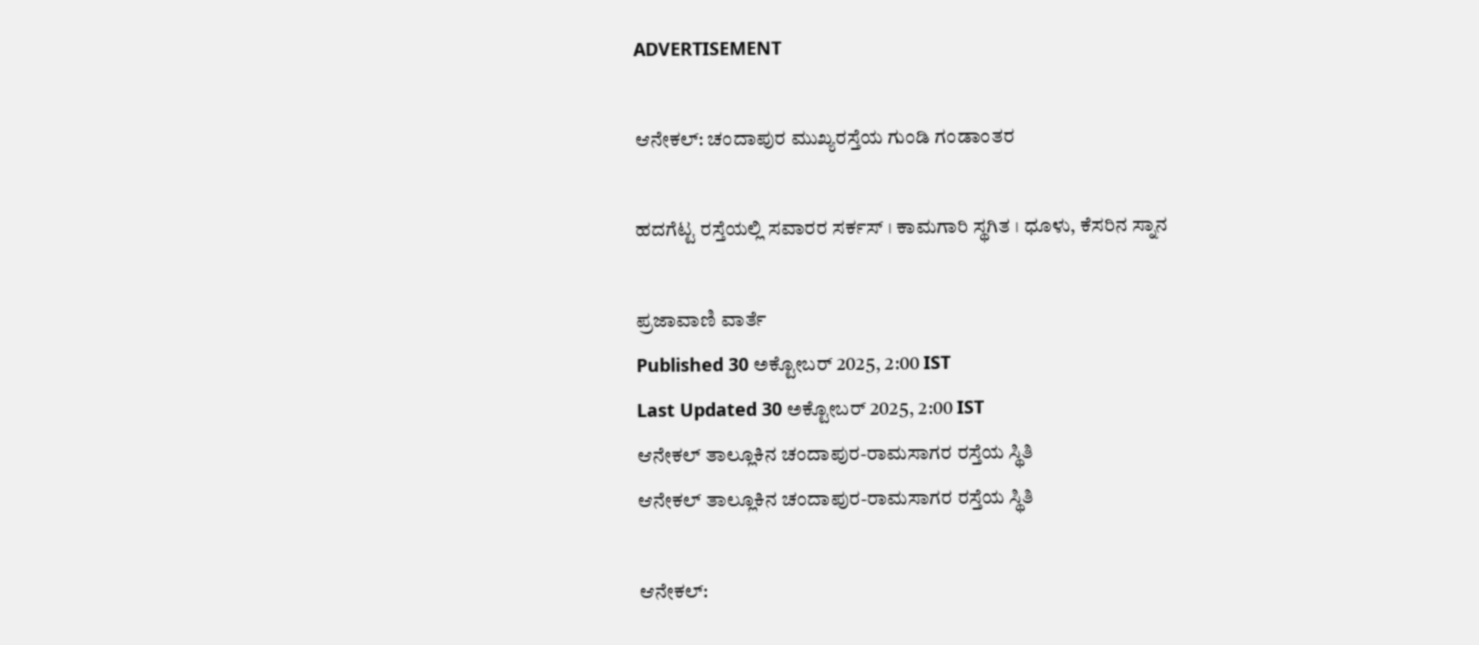ADVERTISEMENT

ಆನೇಕಲ್: ಚಂದಾಪುರ ಮುಖ್ಯರಸ್ತೆಯ ಗುಂಡಿ ಗಂಡಾಂತರ

ಹದಗೆಟ್ಟ ರಸ್ತೆಯಲ್ಲಿ ಸವಾರರ ಸರ್ಕಸ್‌ । ಕಾಮಗಾರಿ ಸ್ಥಗಿತ । ಧೂಳು, ಕೆಸರಿನ ಸ್ನಾನ

ಪ್ರಜಾವಾಣಿ ವಾರ್ತೆ
Published 30 ಅಕ್ಟೋಬರ್ 2025, 2:00 IST
Last Updated 30 ಅಕ್ಟೋಬರ್ 2025, 2:00 IST
ಆನೇಕಲ್ ತಾಲ್ಲೂಕಿನ ಚಂದಾಪುರ-ರಾಮಸಾಗರ ರಸ್ತೆಯ ಸ್ಥಿತಿ
ಆನೇಕಲ್ ತಾಲ್ಲೂಕಿನ ಚಂದಾಪುರ-ರಾಮಸಾಗರ ರಸ್ತೆಯ ಸ್ಥಿತಿ

ಆನೇಕಲ್: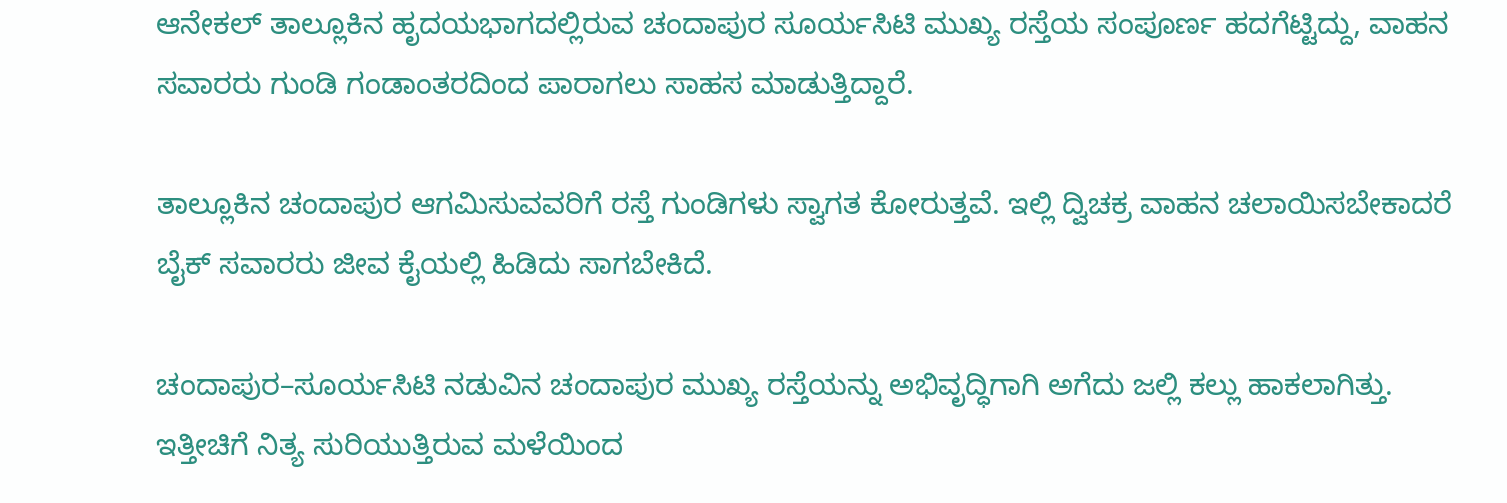ಆನೇಕಲ್‌ ತಾಲ್ಲೂಕಿನ ಹೃದಯಭಾಗದಲ್ಲಿರುವ ಚಂದಾಪುರ ಸೂರ್ಯಸಿಟಿ ಮುಖ್ಯ ರಸ್ತೆಯ ಸಂಪೂರ್ಣ ಹದಗೆಟ್ಟಿದ್ದು, ವಾಹನ ಸವಾರರು ಗುಂಡಿ ಗಂಡಾಂತರದಿಂದ ಪಾರಾಗಲು ಸಾಹಸ ಮಾಡುತ್ತಿದ್ದಾರೆ.

ತಾಲ್ಲೂಕಿನ ಚಂದಾಪುರ ಆಗಮಿಸುವವರಿಗೆ ರಸ್ತೆ ಗುಂಡಿಗಳು ಸ್ವಾಗತ ಕೋರುತ್ತವೆ. ಇಲ್ಲಿ ದ್ವಿಚಕ್ರ ವಾಹನ ಚಲಾಯಿಸಬೇಕಾದರೆ ಬೈಕ್‌ ಸವಾರರು ಜೀವ ಕೈಯಲ್ಲಿ ಹಿಡಿದು ಸಾಗಬೇಕಿದೆ.

ಚಂದಾಪುರ–ಸೂರ್ಯಸಿಟಿ ನಡುವಿನ ಚಂದಾಪುರ ಮುಖ್ಯ ರಸ್ತೆಯನ್ನು ಅಭಿವೃದ್ಧಿಗಾಗಿ ಅಗೆದು ಜಲ್ಲಿ ಕಲ್ಲು ಹಾಕಲಾಗಿತ್ತು. ಇತ್ತೀಚಿಗೆ ನಿತ್ಯ ಸುರಿಯುತ್ತಿರುವ ಮಳೆಯಿಂದ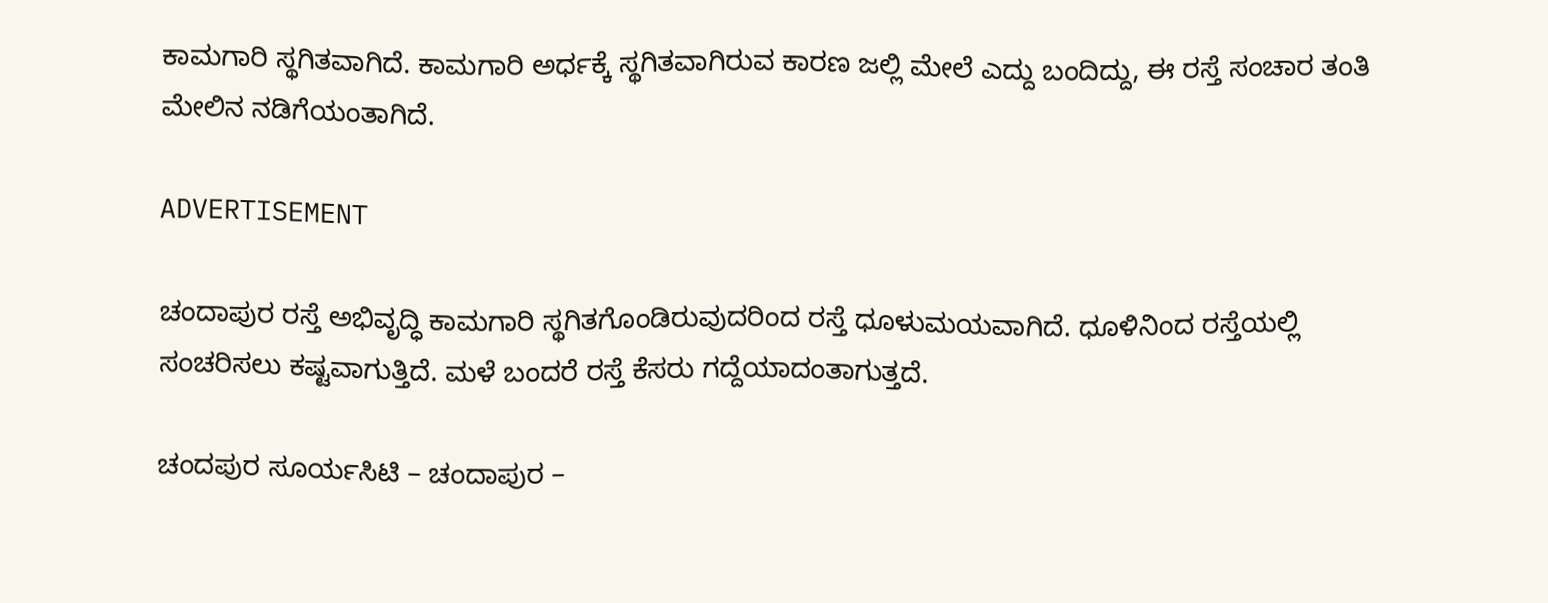ಕಾಮಗಾರಿ ಸ್ಥಗಿತವಾಗಿದೆ. ಕಾಮಗಾರಿ ಅರ್ಧಕ್ಕೆ ಸ್ಥಗಿತವಾಗಿರುವ ಕಾರಣ ಜಲ್ಲಿ ಮೇಲೆ ಎದ್ದು ಬಂದಿದ್ದು, ಈ ರಸ್ತೆ ಸಂಚಾರ ತಂತಿ ಮೇಲಿನ ನಡಿಗೆಯಂತಾಗಿದೆ.

ADVERTISEMENT

ಚಂದಾಪುರ ರಸ್ತೆ ಅಭಿವೃದ್ಧಿ ಕಾಮಗಾರಿ ಸ್ಥಗಿತಗೊಂಡಿರುವುದರಿಂದ ರಸ್ತೆ ಧೂಳುಮಯವಾಗಿದೆ. ಧೂಳಿನಿಂದ ರಸ್ತೆಯಲ್ಲಿ ಸಂಚರಿಸಲು ಕಷ್ಟವಾಗುತ್ತಿದೆ. ಮಳೆ ಬಂದರೆ ರಸ್ತೆ ಕೆಸರು ಗದ್ದೆಯಾದಂತಾಗುತ್ತದೆ.

ಚಂದಪುರ ಸೂರ್ಯಸಿಟಿ – ಚಂದಾಪುರ –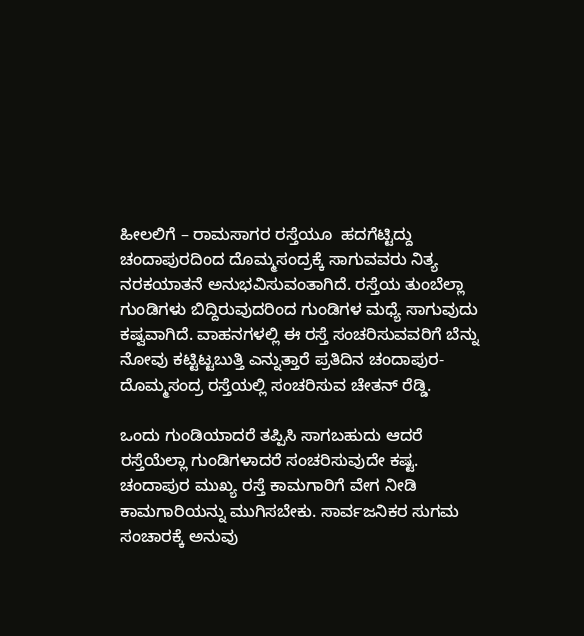ಹೀಲಲಿಗೆ – ರಾಮಸಾಗರ ರಸ್ತೆಯೂ  ಹದಗೆಟ್ಟಿದ್ದು ಚಂದಾಪುರದಿಂದ ದೊಮ್ಮಸಂದ್ರಕ್ಕೆ ಸಾಗುವವರು ನಿತ್ಯ ನರಕಯಾತನೆ ಅನುಭವಿಸುವಂತಾಗಿದೆ. ರಸ್ತೆಯ ತುಂಬೆಲ್ಲಾ ಗುಂಡಿಗಳು ಬಿದ್ದಿರುವುದರಿಂದ ಗುಂಡಿಗಳ ಮಧ್ಯೆ ಸಾಗುವುದು  ಕಷ್ವವಾಗಿದೆ. ವಾಹನಗಳಲ್ಲಿ ಈ ರಸ್ತೆ ಸಂಚರಿಸುವವರಿಗೆ ಬೆನ್ನು ನೋವು ಕಟ್ಟಿಟ್ಟಬುತ್ತಿ ಎನ್ನುತ್ತಾರೆ ಪ್ರತಿದಿನ ಚಂದಾಪುರ-ದೊಮ್ಮಸಂದ್ರ ರಸ್ತೆಯಲ್ಲಿ ಸಂಚರಿಸುವ ಚೇತನ್‌ ರೆಡ್ಡಿ.

ಒಂದು ಗುಂಡಿಯಾದರೆ ತಪ್ಪಿಸಿ ಸಾಗಬಹುದು ಆದರೆ ರಸ್ತೆಯೆಲ್ಲಾ ಗುಂಡಿಗಳಾದರೆ ಸಂಚರಿಸುವುದೇ ಕಷ್ಟ. ಚಂದಾಪುರ ಮುಖ್ಯ ರಸ್ತೆ ಕಾಮಗಾರಿಗೆ ವೇಗ ನೀಡಿ ಕಾಮಗಾರಿಯನ್ನು ಮುಗಿಸಬೇಕು. ಸಾರ್ವಜನಿಕರ ಸುಗಮ ಸಂಚಾರಕ್ಕೆ ಅನುವು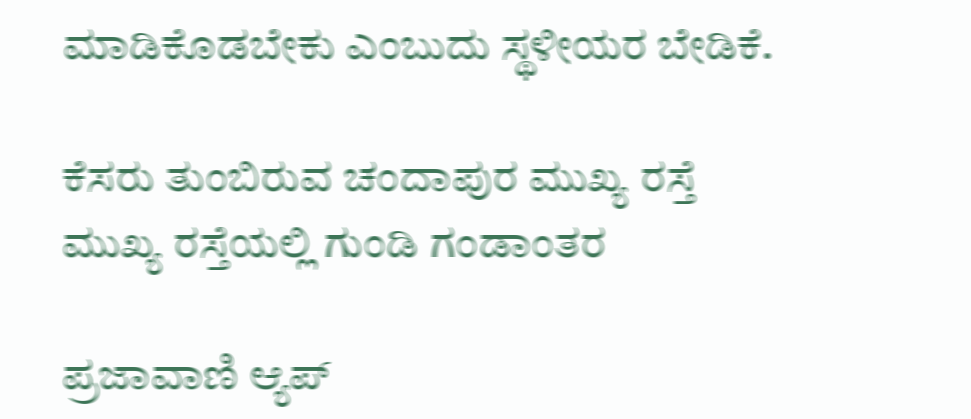ಮಾಡಿಕೊಡಬೇಕು ಎಂಬುದು ಸ್ಥಳೀಯರ ಬೇಡಿಕೆ.

ಕೆಸರು ತುಂಬಿರುವ ಚಂದಾಪುರ ಮುಖ್ಯ ರಸ್ತೆ
ಮುಖ್ಯ ರಸ್ತೆಯಲ್ಲಿ ಗುಂಡಿ ಗಂಡಾಂತರ

ಪ್ರಜಾವಾಣಿ ಆ್ಯಪ್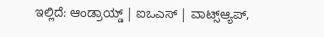ಇಲ್ಲಿದೆ: ಆಂಡ್ರಾಯ್ಡ್ | ಐಒಎಸ್ | ವಾಟ್ಸ್ಆ್ಯಪ್,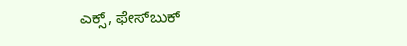ಎಕ್ಸ್, ಫೇಸ್‌ಬುಕ್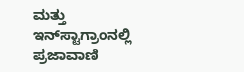ಮತ್ತು ಇನ್‌ಸ್ಟಾಗ್ರಾಂನಲ್ಲಿ ಪ್ರಜಾವಾಣಿ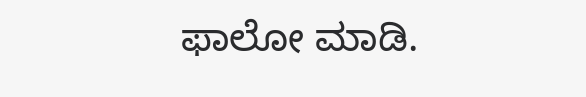ಫಾಲೋ ಮಾಡಿ.